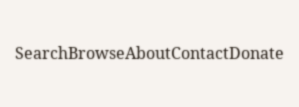SearchBrowseAboutContactDonate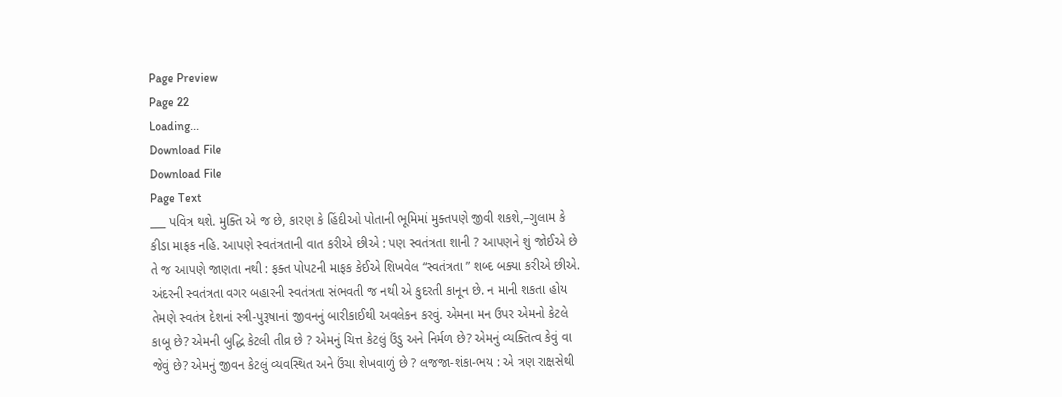Page Preview
Page 22
Loading...
Download File
Download File
Page Text
___ પવિત્ર થશે. મુક્તિ એ જ છે, કારણ કે હિંદીઓ પોતાની ભૂમિમાં મુક્તપણે જીવી શકશે,–ગુલામ કે કીડા માફક નહિ. આપણે સ્વતંત્રતાની વાત કરીએ છીએ : પણ સ્વતંત્રતા શાની ? આપણને શું જોઈએ છે તે જ આપણે જાણતા નથી : ફક્ત પોપટની માફક કેઈએ શિખવેલ “સ્વતંત્રતા ” શબ્દ બક્યા કરીએ છીએ. અંદરની સ્વતંત્રતા વગર બહારની સ્વતંત્રતા સંભવતી જ નથી એ કુદરતી કાનૂન છે. ન માની શકતા હોય તેમણે સ્વતંત્ર દેશનાં સ્ત્રી-પુરૂષાનાં જીવનનું બારીકાઈથી અવલેકન કરવું. એમના મન ઉપર એમનો કેટલે કાબૂ છે? એમની બુદ્ધિ કેટલી તીવ્ર છે ? એમનું ચિત્ત કેટલું ઉંડુ અને નિર્મળ છે? એમનું વ્યક્તિત્વ કેવું વા જેવું છે? એમનું જીવન કેટલું વ્યવસ્થિત અને ઉંચા શેખવાળું છે ? લજજા-શંકા-ભય : એ ત્રણ રાક્ષસેથી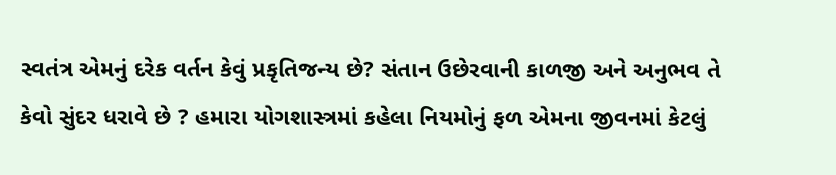સ્વતંત્ર એમનું દરેક વર્તન કેવું પ્રકૃતિજન્ય છે? સંતાન ઉછેરવાની કાળજી અને અનુભવ તે કેવો સુંદર ધરાવે છે ? હમારા યોગશાસ્ત્રમાં કહેલા નિયમોનું ફળ એમના જીવનમાં કેટલું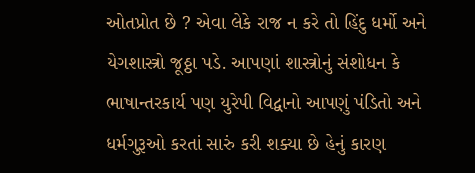ઓતપ્રોત છે ? એવા લેકે રાજ ન કરે તો હિંદુ ધર્મો અને યેગશાસ્ત્રો જૂઠ્ઠા પડે. આપણાં શાસ્ત્રોનું સંશોધન કે ભાષાન્તરકાર્ય પણ યુરેપી વિદ્વાનો આપણું પંડિતો અને ધર્મગુરૂઓ કરતાં સારું કરી શક્યા છે હેનું કારણ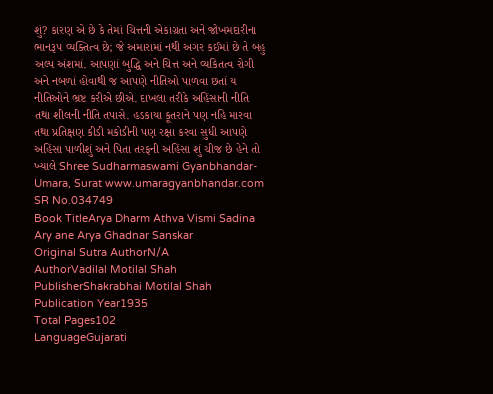શું? કારણ એ છે કે તેમાં ચિત્તની એકાગ્રતા અને જોખમદારીના ભાનરૂ૫ વ્યક્તિત્વ છે; જે અમારામાં નથી અગર કઈમાં છે તે બહુ અલ્પ અંશમાં. આપણાં બુદ્ધિ અને ચિત્ત અને વ્યકિતત્વ રોગી અને નબળાં હોવાથી જ આપણે નીતિઓ પાળવા છતાં ય નીતિઓને ભ્રષ્ટ કરીએ છીએ. દાખલા તરીકે અહિંસાની નીતિ તથા શીલની નીતિ તપાસે. હડકાયા કૂતરાને પણ નહિ મારવા તથા પ્રતિક્ષણ કીડી મકોડીની પણ રક્ષા કરવા સુધી આપણે અહિંસા પાળીશું અને પિતા તરફની અહિંસા શું ચીજ છે હેને તો ખ્યાલે Shree Sudharmaswami Gyanbhandar-Umara, Surat www.umaragyanbhandar.com
SR No.034749
Book TitleArya Dharm Athva Vismi Sadina Ary ane Arya Ghadnar Sanskar
Original Sutra AuthorN/A
AuthorVadilal Motilal Shah
PublisherShakrabhai Motilal Shah
Publication Year1935
Total Pages102
LanguageGujarati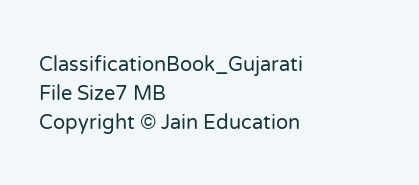ClassificationBook_Gujarati
File Size7 MB
Copyright © Jain Education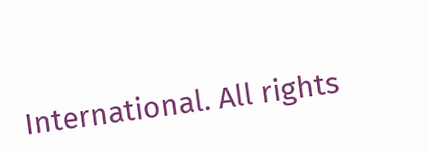International. All rights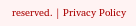reserved. | Privacy Policy